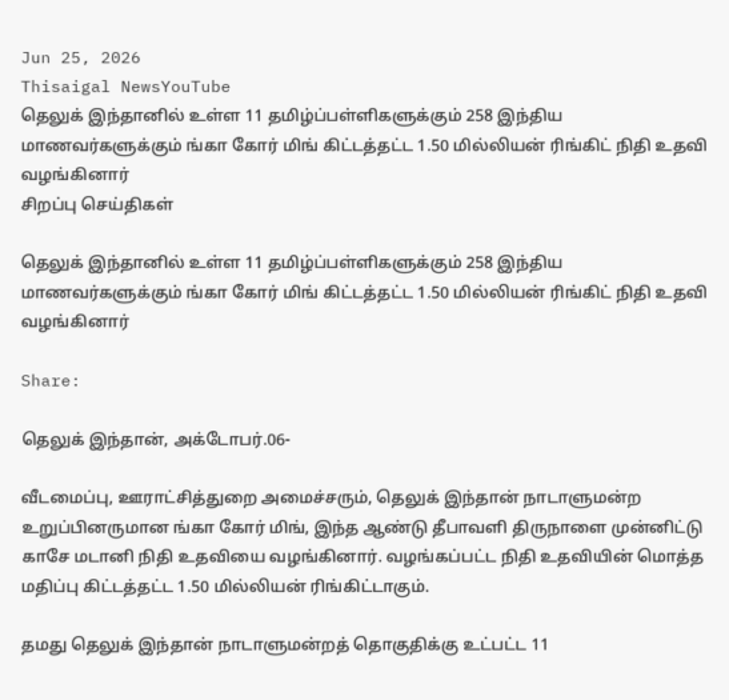Jun 25, 2026
Thisaigal NewsYouTube
தெலுக் இந்தானில் உள்ள 11 தமிழ்ப்பள்ளிகளுக்கும் 258 இந்திய மாணவர்களுக்கும் ங்கா கோர் மிங் கிட்டத்தட்ட 1.50 மில்லியன் ரிங்கிட் நிதி உதவி வழங்கினார்
சிறப்பு செய்திகள்

தெலுக் இந்தானில் உள்ள 11 தமிழ்ப்பள்ளிகளுக்கும் 258 இந்திய மாணவர்களுக்கும் ங்கா கோர் மிங் கிட்டத்தட்ட 1.50 மில்லியன் ரிங்கிட் நிதி உதவி வழங்கினார்

Share:

தெலுக் இந்தான், அக்டோபர்.06-

வீடமைப்பு, ஊராட்சித்துறை அமைச்சரும், தெலுக் இந்தான் நாடாளுமன்ற உறுப்பினருமான ங்கா கோர் மிங், இந்த ஆண்டு தீபாவளி திருநாளை முன்னிட்டு காசே மடானி நிதி உதவியை வழங்கினார். வழங்கப்பட்ட நிதி உதவியின் மொத்த மதிப்பு கிட்டத்தட்ட 1.50 மில்லியன் ரிங்கிட்டாகும்.

தமது தெலுக் இந்தான் நாடாளுமன்றத் தொகுதிக்கு உட்பட்ட 11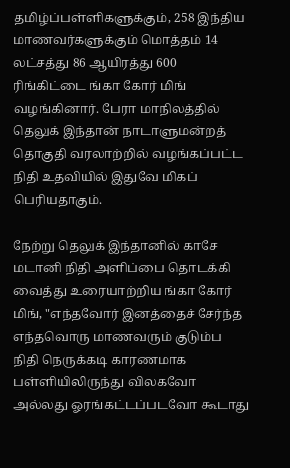தமிழ்ப்பள்ளிகளுக்கும், 258 இந்திய மாணவர்களுக்கும் மொத்தம் 14 லட்சத்து 86 ஆயிரத்து 600 ரிங்கிட்டை ங்கா கோர் மிங் வழங்கினார். பேரா மாநிலத்தில் தெலுக் இந்தான் நாடாளுமன்றத் தொகுதி வரலாற்றில் வழங்கப்பட்ட நிதி உதவியில் இதுவே மிகப் பெரியதாகும்.

நேற்று தெலுக் இந்தானில் காசே மடானி நிதி அளிப்பை தொடக்கி வைத்து உரையாற்றிய ங்கா கோர் மிங், "எந்தவோர் இனத்தைச் சேர்ந்த எந்தவொரு மாணவரும் குடும்ப நிதி நெருக்கடி காரணமாக பள்ளியிலிருந்து விலகவோ அல்லது ஓரங்கட்டப்படவோ கூடாது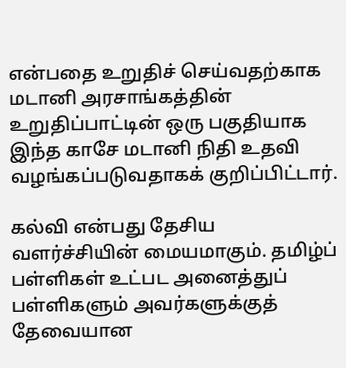என்பதை உறுதிச் செய்வதற்காக மடானி அரசாங்கத்தின் உறுதிப்பாட்டின் ஒரு பகுதியாக இந்த காசே மடானி நிதி உதவி வழங்கப்படுவதாகக் குறிப்பிட்டார்.

கல்வி என்பது தேசிய வளர்ச்சியின் மையமாகும். தமிழ்ப் பள்ளிகள் உட்பட அனைத்துப் பள்ளிகளும் அவர்களுக்குத் தேவையான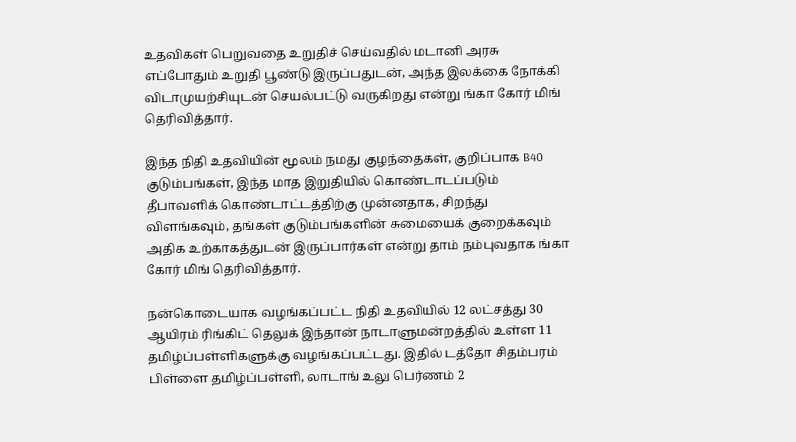உதவிகள் பெறுவதை உறுதிச் செய்வதில் மடானி அரசு எப்போதும் உறுதி பூண்டு இருப்பதுடன், அந்த இலக்கை நோக்கி விடாமுயற்சியுடன் செயல்பட்டு வருகிறது என்று ங்கா கோர் மிங் தெரிவித்தார்.

இந்த நிதி உதவியின் மூலம் நமது குழந்தைகள், குறிப்பாக B40 குடும்பங்கள், இந்த மாத இறுதியில் கொண்டாடப்படும் தீபாவளிக் கொண்டாட்டத்திற்கு முன்னதாக, சிறந்து விளங்கவும், தங்கள் குடும்பங்களின் சுமையைக் குறைக்கவும் அதிக உற்காகத்துடன் இருப்பார்கள் என்று தாம் நம்புவதாக ங்கா கோர் மிங் தெரிவித்தார்.

நன்கொடையாக வழங்கப்பட்ட நிதி உதவியில் 12 லட்சத்து 30 ஆயிரம் ரிங்கிட் தெலுக் இந்தான் நாடாளுமன்றத்தில் உள்ள 11 தமிழ்ப்பள்ளிகளுக்கு வழங்கப்பட்டது. இதில் டத்தோ சிதம்பரம் பிள்ளை தமிழ்ப்பள்ளி, லாடாங் உலு பெர்ணம் 2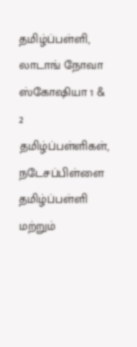தமிழ்ப்பள்ளி, லாடாங் நோவா ஸ்கோஷியா 1 & 2 தமிழ்ப்பள்ளிகள், நடேசப்பிள்ளை தமிழ்ப்பள்ளி மற்றும்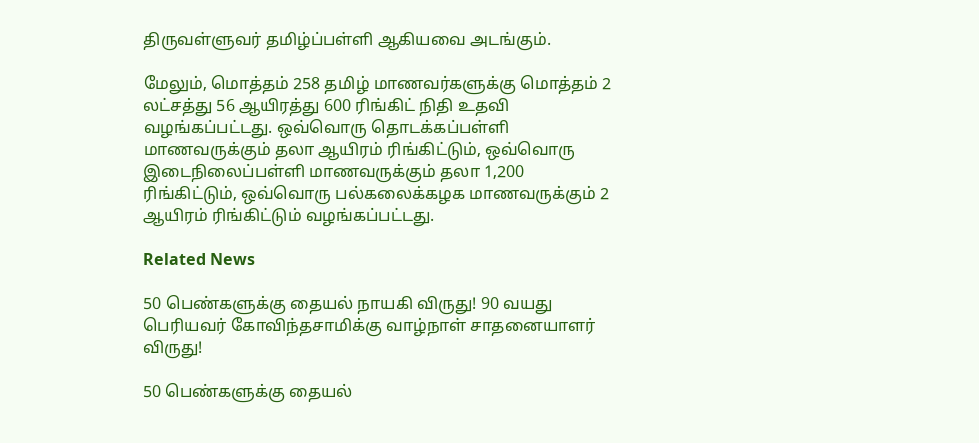திருவள்ளுவர் தமிழ்ப்பள்ளி ஆகியவை அடங்கும்.

மேலும், மொத்தம் 258 தமிழ் மாணவர்களுக்கு மொத்தம் 2 லட்சத்து 56 ஆயிரத்து 600 ரிங்கிட் நிதி உதவி வழங்கப்பட்டது. ஒவ்வொரு தொடக்கப்பள்ளி மாணவருக்கும் தலா ஆயிரம் ரிங்கிட்டும், ஒவ்வொரு இடைநிலைப்பள்ளி மாணவருக்கும் தலா 1,200 ரிங்கிட்டும், ஒவ்வொரு பல்கலைக்கழக மாணவருக்கும் 2 ஆயிரம் ரிங்கிட்டும் வழங்கப்பட்டது.

Related News

50 பெண்களுக்கு தையல் நாயகி விருது! 90 வயது பெரியவர் கோவிந்தசாமிக்கு வாழ்நாள் சாதனையாளர் விருது!

50 பெண்களுக்கு தையல்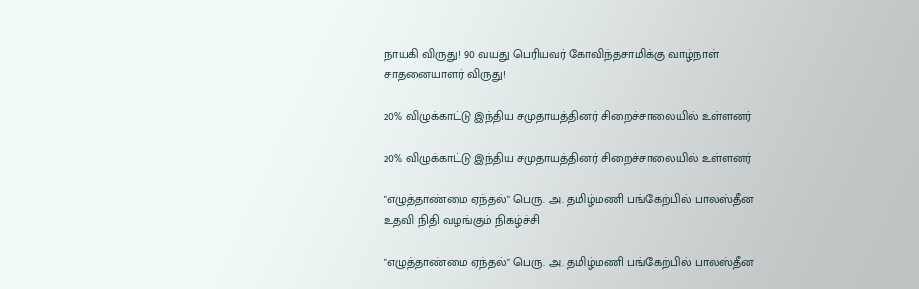நாயகி விருது! 90 வயது பெரியவர் கோவிந்தசாமிக்கு வாழ்நாள் சாதனையாளர் விருது!

20% விழுக்காட்டு இந்திய சமுதாயத்தினர் சிறைச்சாலையில் உள்ளனர்

20% விழுக்காட்டு இந்திய சமுதாயத்தினர் சிறைச்சாலையில் உள்ளனர்

"எழுத்தாண்மை ஏந்தல்" பெரு. அ. தமிழ்மணி பங்கேற்பில் பாலஸ்தீன உதவி நிதி வழங்கும் நிகழ்ச்சி

"எழுத்தாண்மை ஏந்தல்" பெரு. அ. தமிழ்மணி பங்கேற்பில் பாலஸ்தீன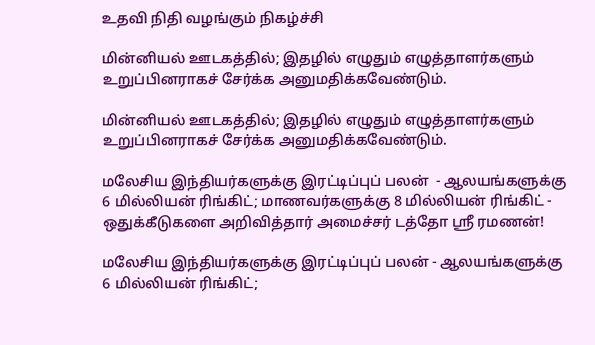உதவி நிதி வழங்கும் நிகழ்ச்சி

மின்னியல் ஊடகத்தில்; இதழில் எழுதும் எழுத்தாளர்களும் உறுப்பினராகச் சேர்க்க அனுமதிக்கவேண்டும்.

மின்னியல் ஊடகத்தில்; இதழில் எழுதும் எழுத்தாளர்களும் உறுப்பினராகச் சேர்க்க அனுமதிக்கவேண்டும்.

மலேசிய இந்தியர்களுக்கு இரட்டிப்புப் பலன்  - ஆலயங்களுக்கு 6 மில்லியன் ரிங்கிட்; மாணவர்களுக்கு 8 மில்லியன் ரிங்கிட் - ஒதுக்கீடுகளை அறிவித்தார் அமைச்சர் டத்தோ ஶ்ரீ ரமணன்!

மலேசிய இந்தியர்களுக்கு இரட்டிப்புப் பலன் - ஆலயங்களுக்கு 6 மில்லியன் ரிங்கிட்;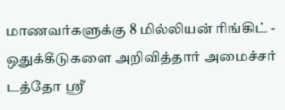மாணவர்களுக்கு 8 மில்லியன் ரிங்கிட் - ஒதுக்கீடுகளை அறிவித்தார் அமைச்சர் டத்தோ ஶ்ரீ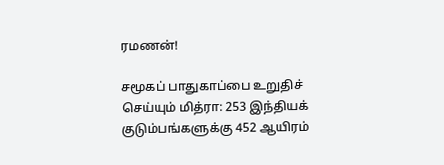ரமணன்!

சமூகப் பாதுகாப்பை உறுதிச் செய்யும் மித்ரா: 253 இந்தியக் குடும்பங்களுக்கு 452 ஆயிரம்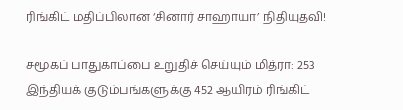ரிங்கிட் மதிப்பிலான ‘சினார் சாஹாயா’ நிதியுதவி!

சமூகப் பாதுகாப்பை உறுதிச் செய்யும் மித்ரா: 253 இந்தியக் குடும்பங்களுக்கு 452 ஆயிரம் ரிங்கிட்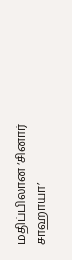மதிப்பிலான ‘சினார் சாஹாயா’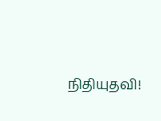நிதியுதவி!